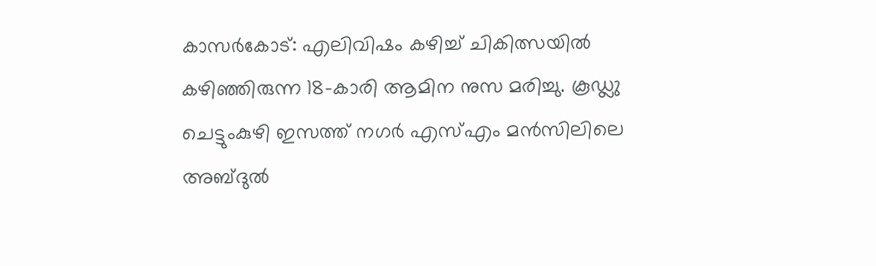കാസർകോട്: എലിവിഷം കഴിച്ച് ചികിത്സയിൽ കഴിഞ്ഞിരുന്ന 18-കാരി ആമിന നുസ മരിച്ചു. കൂഡ്ലു ചെട്ടുംകുഴി ഇസത്ത് നഗർ എസ്എം മൻസിലിലെ അബ്ദുൽ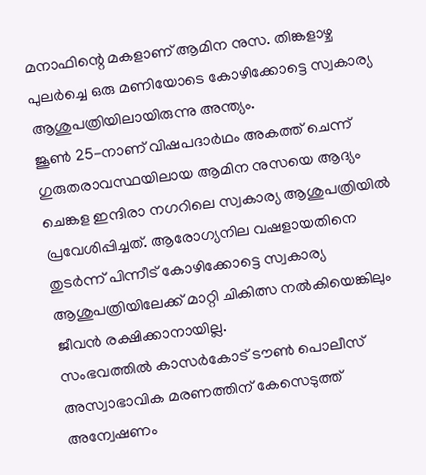മനാഫിന്റെ മകളാണ് ആമിന നുസ. തിങ്കളാഴ്ച പുലർച്ചെ ഒരു മണിയോടെ കോഴിക്കോട്ടെ സ്വകാര്യ ആശുപത്രിയിലായിരുന്നു അന്ത്യം.
ജൂൺ 25-നാണ് വിഷപദാർഥം അകത്ത് ചെന്ന് ഗുരുതരാവസ്ഥയിലായ ആമിന നുസയെ ആദ്യം ചെങ്കള ഇന്ദിരാ നഗറിലെ സ്വകാര്യ ആശുപത്രിയിൽ പ്രവേശിപ്പിച്ചത്. ആരോഗ്യനില വഷളായതിനെ തുടർന്ന് പിന്നീട് കോഴിക്കോട്ടെ സ്വകാര്യ ആശുപത്രിയിലേക്ക് മാറ്റി ചികിത്സ നൽകിയെങ്കിലും ജീവൻ രക്ഷിക്കാനായില്ല.
സംഭവത്തിൽ കാസർകോട് ടൗൺ പൊലീസ് അസ്വാഭാവിക മരണത്തിന് കേസെടുത്ത് അന്വേഷണം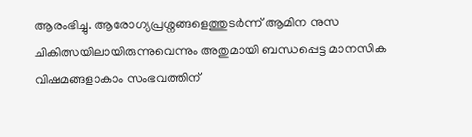ആരംഭിച്ചു. ആരോഗ്യപ്രശ്നങ്ങളെത്തുടർന്ന് ആമിന നുസ ചികിത്സയിലായിരുന്നുവെന്നും അതുമായി ബന്ധപ്പെട്ട മാനസിക വിഷമങ്ങളാകാം സംഭവത്തിന്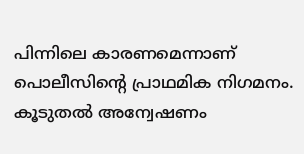പിന്നിലെ കാരണമെന്നാണ് പൊലീസിന്റെ പ്രാഥമിക നിഗമനം. കൂടുതൽ അന്വേഷണം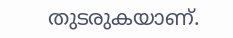തുടരുകയാണ്.